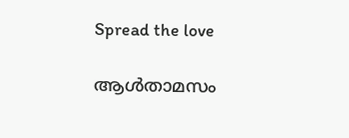Spread the love

ആള്‍താമസം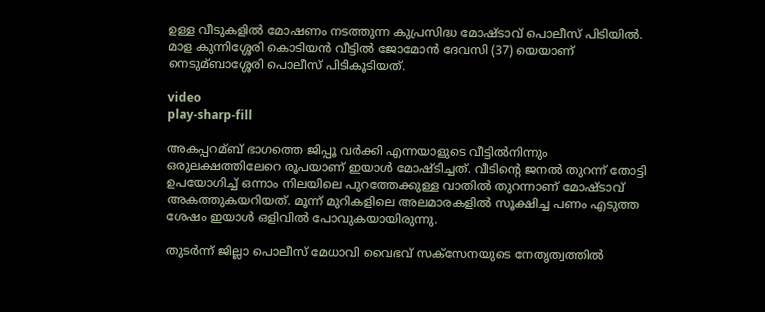ഉള്ള വീടുകളില്‍ മോഷണം നടത്തുന്ന കുപ്രസിദ്ധ മോഷ്ടാവ് പൊലീസ് പിടിയില്‍. മാള കുന്നിശ്ശേരി കൊടിയൻ വീട്ടില്‍ ജോമോൻ ദേവസി (37) യെയാണ് നെടുമ്ബാശ്ശേരി പൊലീസ് പിടികൂടിയത്.

video
play-sharp-fill

അകപ്പറമ്ബ് ഭാഗത്തെ ജിപ്പൂ വർക്കി എന്നയാളുടെ വീട്ടില്‍നിന്നും ഒരുലക്ഷത്തിലേറെ രൂപയാണ് ഇയാള്‍ മോഷ്ടിച്ചത്. വീടിൻ്റെ ജനല്‍ തുറന്ന് തോട്ടി ഉപയോഗിച്ച്‌ ഒന്നാം നിലയിലെ പുറത്തേക്കുള്ള വാതില്‍ തുറന്നാണ് മോഷ്ടാവ് അകത്തുകയറിയത്. മൂന്ന് മുറികളിലെ അലമാരകളില്‍ സൂക്ഷിച്ച പണം എടുത്ത ശേഷം ഇയാള്‍ ഒളിവില്‍ പോവുകയായിരുന്നു.

തുടർന്ന് ജില്ലാ പൊലീസ് മേധാവി വൈഭവ് സക്സേനയുടെ നേതൃത്വത്തില്‍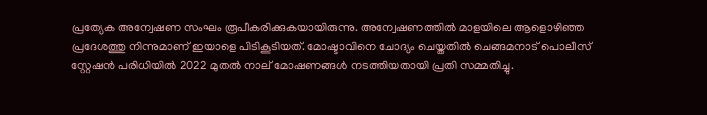പ്രത്യേക അന്വേഷണ സംഘം രൂപീകരിക്കുകയായിരുന്നു. അന്വേഷണത്തില്‍ മാളയിലെ ആളൊഴിഞ്ഞ പ്രദേശത്തു നിന്നുമാണ് ഇയാളെ പിടികൂടിയത്. മോഷ്ടാവിനെ ചോദ്യം ചെയ്തതില്‍ ചെങ്ങമനാട് പൊലീസ് സ്റ്റേഷൻ പരിധിയില്‍ 2022 മുതല്‍ നാല് മോഷണങ്ങള്‍ നടത്തിയതായി പ്രതി സമ്മതിച്ചു.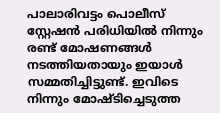പാലാരിവട്ടം പൊലീസ് സ്റ്റേഷൻ പരിധിയില്‍ നിന്നും രണ്ട് മോഷണങ്ങള്‍ നടത്തിയതായും ഇയാള്‍ സമ്മതിച്ചിട്ടുണ്ട്. ഇവിടെ നിന്നും മോഷ്ടിച്ചെടുത്ത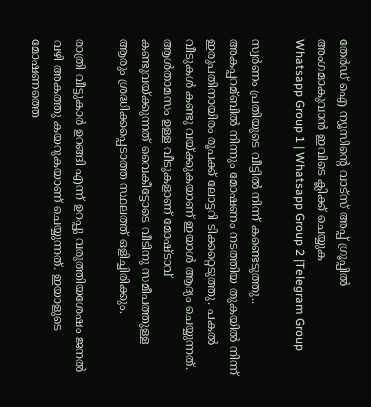തേർഡ് ഐ ന്യൂസിന്റെ വാട്സ് അപ്പ് ഗ്രൂപ്പിൽ അംഗമാകുവാൻ ഇവിടെ ക്ലിക്ക് ചെയ്യുക
Whatsapp Group 1 | Whatsapp Group 2 |Telegram Group

സ്വർണം പ്രതിയുടെ വീട്ടില്‍ നിന്ന് കണ്ടെടുത്തു.. അകപ്പറമ്ബില്‍ നിന്നും മോഷണം നടത്തിയ തുകയില്‍ നിന്ന് ഇരുപതിനായിരം രൂപക്ക് ലോട്ടറി ടിക്കറ്റെടുത്തു. പകല്‍ വീടുകള്‍ കണ്ടു വയ്ക്കുകയാണ് ഇയാള്‍ ആദ്യം ചെയ്യുന്നത്. ആള്‍താമസം ഉള്ള വീടുകളാണ് മോഷ്ടാവ് കണ്ടുവയ്ക്കുന്നത് വൈകീട്ടോടെ വീടിനു സമീപത്തുള്ള ആരും ശ്രദ്ധിക്കപ്പെടാത്ത സ്ഥലത്ത് ഒളിച്ചിരിക്കും.

രാത്രി വീട്ടുകാർ ഉറങ്ങി എന്ന് ഉറപ്പു വരുത്തിയശേഷം ജനല്‍ വഴി അകത്തു കയറുകയാണ് ചെയ്യുന്നത്. ഇയാളുടെ മോഷണത്തെ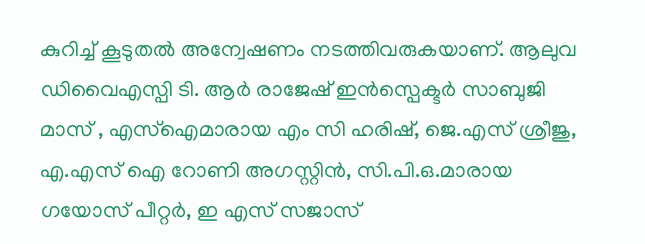കുറിച്ച്‌ കൂടുതല്‍ അന്വേഷണം നടത്തിവരുകയാണ്. ആലുവ ഡിവൈഎസ്പി ടി. ആർ രാജേഷ് ഇൻസ്പെക്ടർ സാബുജി മാസ് , എസ്‌ഐമാരായ എം സി ഹരിഷ്, ജെ.എസ് ശ്രീജു, എ.എസ് ഐ റോണി അഗസ്റ്റിൻ, സി.പി.ഒ.മാരായ ഗയോസ് പീറ്റർ, ഇ എസ് സജാസ്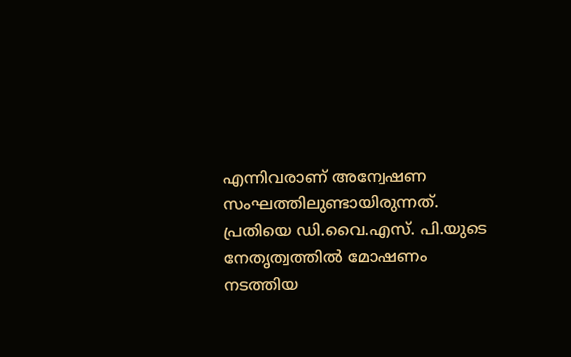എന്നിവരാണ് അന്വേഷണ സംഘത്തിലുണ്ടായിരുന്നത്. പ്രതിയെ ഡി.വൈ.എസ്. പി.യുടെ നേതൃത്വത്തില്‍ മോഷണം നടത്തിയ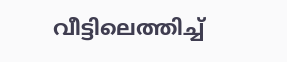വീട്ടിലെത്തിച്ച്‌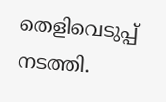തെളിവെടുപ്പ് നടത്തി.